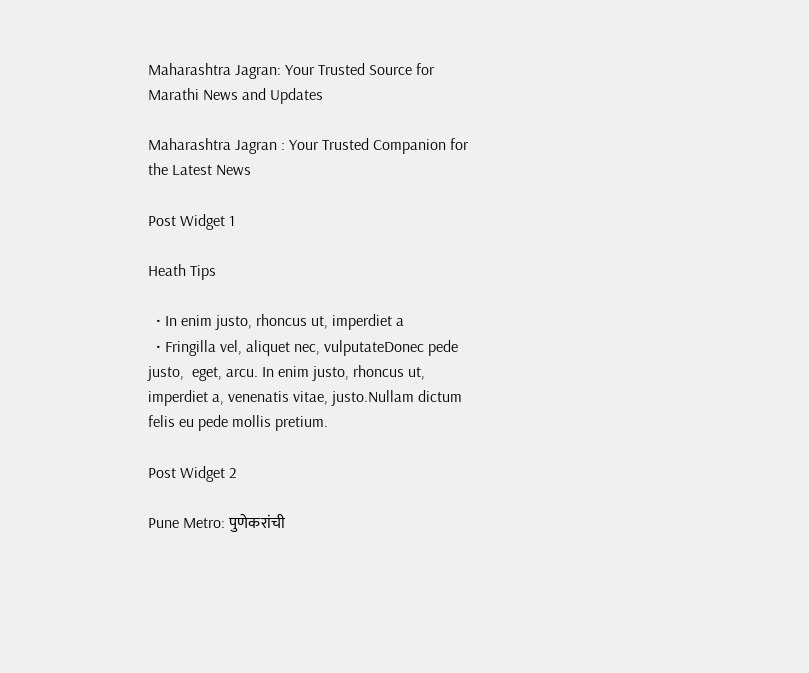Maharashtra Jagran: Your Trusted Source for Marathi News and Updates

Maharashtra Jagran : Your Trusted Companion for the Latest News

Post Widget 1

Heath Tips

  • In enim justo, rhoncus ut, imperdiet a
  • Fringilla vel, aliquet nec, vulputateDonec pede justo,  eget, arcu. In enim justo, rhoncus ut, imperdiet a, venenatis vitae, justo.Nullam dictum felis eu pede mollis pretium.

Post Widget 2

Pune Metro: पुणेकरांची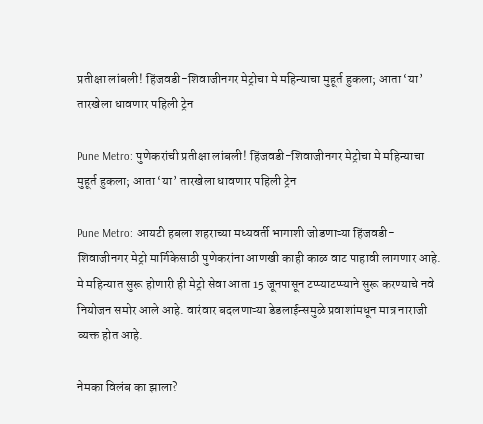प्रतीक्षा लांबली! हिंजवडी-शिवाजीनगर मेट्रोचा मे महिन्याचा मुहूर्त हुकला; आता ‘या’ तारखेला धावणार पहिली ट्रेन

Pune Metro: पुणेकरांची प्रतीक्षा लांबली! हिंजवडी-शिवाजीनगर मेट्रोचा मे महिन्याचा मुहूर्त हुकला; आता ‘या’ तारखेला धावणार पहिली ट्रेन

Pune Metro: आयटी हबला शहराच्या मध्यवर्ती भागाशी जोडणाऱ्या हिंजवडी-शिवाजीनगर मेट्रो मार्गिकेसाठी पुणेकरांना आणखी काही काळ वाट पाहावी लागणार आहे. मे महिन्यात सुरू होणारी ही मेट्रो सेवा आता 15 जूनपासून टप्प्याटप्प्याने सुरू करण्याचे नवे नियोजन समोर आले आहे. वारंवार बदलणाऱ्या डेडलाईन्समुळे प्रवाशांमधून मात्र नाराजी व्यक्त होत आहे.

नेमका विलंब का झाला?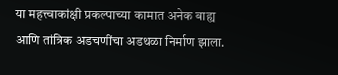या महत्त्वाकांक्षी प्रकल्पाच्या कामात अनेक बाह्य आणि तांत्रिक अडचणींचा अडथळा निर्माण झाला.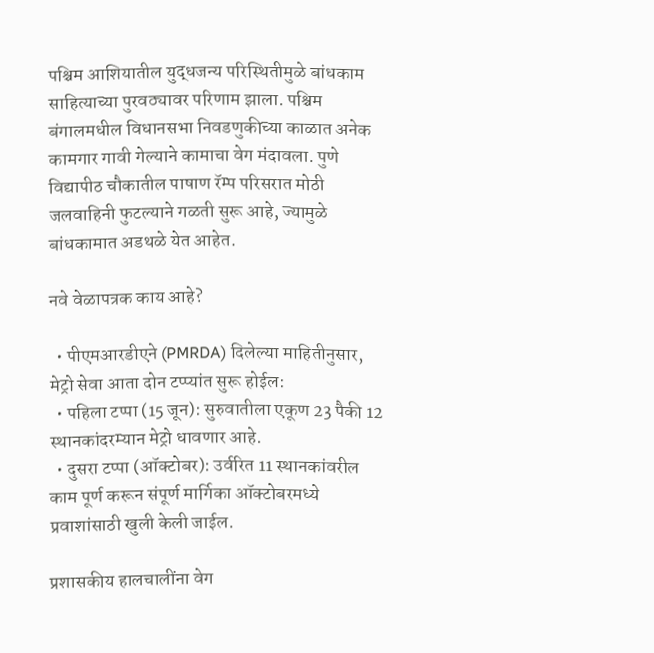पश्चिम आशियातील युद्धजन्य परिस्थितीमुळे बांधकाम साहित्याच्या पुरवठ्यावर परिणाम झाला. पश्चिम बंगालमधील विधानसभा निवडणुकीच्या काळात अनेक कामगार गावी गेल्याने कामाचा वेग मंदावला. पुणे विद्यापीठ चौकातील पाषाण रॅम्प परिसरात मोठी जलवाहिनी फुटल्याने गळती सुरू आहे, ज्यामुळे बांधकामात अडथळे येत आहेत.

नवे वेळापत्रक काय आहे?

  • पीएमआरडीएने (PMRDA) दिलेल्या माहितीनुसार, मेट्रो सेवा आता दोन टप्प्यांत सुरू होईल:
  • पहिला टप्पा (15 जून): सुरुवातीला एकूण 23 पैकी 12 स्थानकांदरम्यान मेट्रो धावणार आहे.
  • दुसरा टप्पा (ऑक्टोबर): उर्वरित 11 स्थानकांवरील काम पूर्ण करून संपूर्ण मार्गिका ऑक्टोबरमध्ये प्रवाशांसाठी खुली केली जाईल.

प्रशासकीय हालचालींना वेग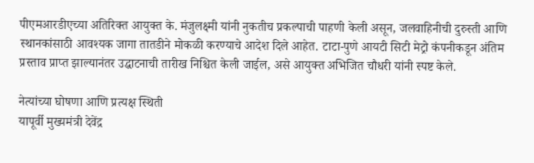पीएमआरडीएच्या अतिरिक्त आयुक्त के. मंजुलक्ष्मी यांनी नुकतीच प्रकल्पाची पाहणी केली असून, जलवाहिनीची दुरुस्ती आणि स्थानकांसाठी आवश्यक जागा तातडीने मोकळी करण्याचे आदेश दिले आहेत. टाटा-पुणे आयटी सिटी मेट्रो कंपनीकडून अंतिम प्रस्ताव प्राप्त झाल्यानंतर उद्घाटनाची तारीख निश्चित केली जाईल, असे आयुक्त अभिजित चौधरी यांनी स्पष्ट केले.

नेत्यांच्या घोषणा आणि प्रत्यक्ष स्थिती
यापूर्वी मुख्यमंत्री देवेंद्र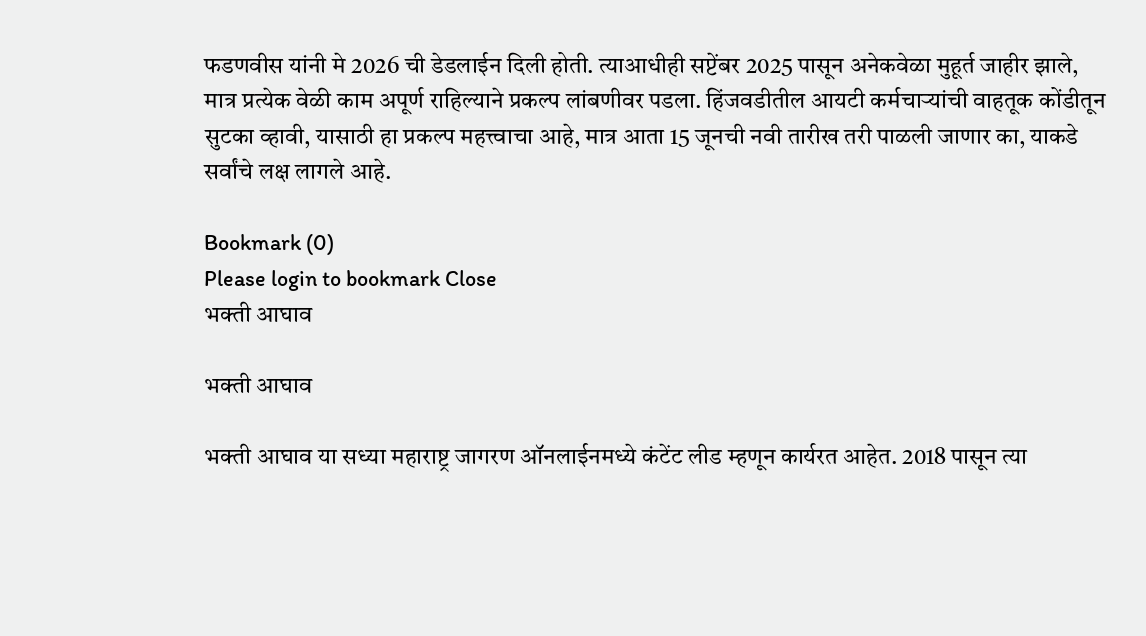फडणवीस यांनी मे 2026 ची डेडलाईन दिली होती. त्याआधीही सप्टेंबर 2025 पासून अनेकवेळा मुहूर्त जाहीर झाले, मात्र प्रत्येक वेळी काम अपूर्ण राहिल्याने प्रकल्प लांबणीवर पडला. हिंजवडीतील आयटी कर्मचाऱ्यांची वाहतूक कोंडीतून सुटका व्हावी, यासाठी हा प्रकल्प महत्त्वाचा आहे, मात्र आता 15 जूनची नवी तारीख तरी पाळली जाणार का, याकडे सर्वांचे लक्ष लागले आहे.

Bookmark (0)
Please login to bookmark Close
भक्ती आघाव

भक्ती आघाव

भक्ती आघाव या सध्या महाराष्ट्र जागरण ऑनलाईनमध्ये कंटेंट लीड म्हणून कार्यरत आहेत. 2018 पासून त्या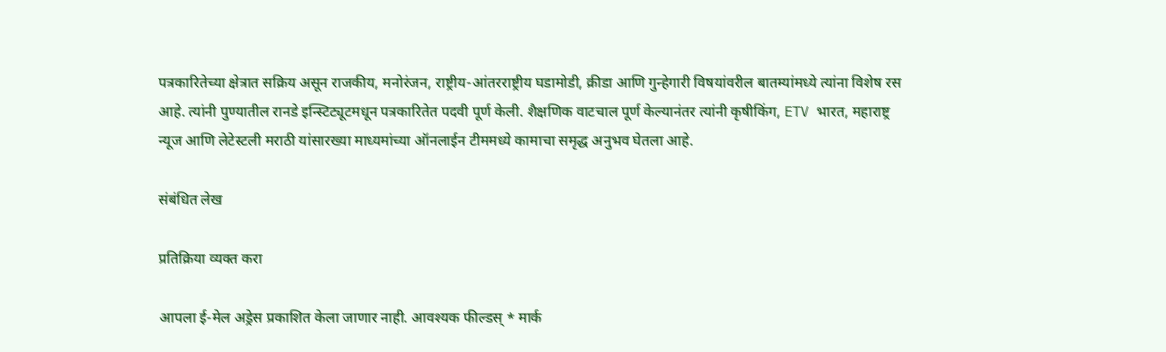पत्रकारितेच्या क्षेत्रात सक्रिय असून राजकीय, मनोरंजन, राष्ट्रीय-आंतरराष्ट्रीय घडामोडी, क्रीडा आणि गुन्हेगारी विषयांवरील बातम्यांमध्ये त्यांना विशेष रस आहे. त्यांनी पुण्यातील रानडे इन्स्टिट्यूटमधून पत्रकारितेत पदवी पूर्ण केली. शैक्षणिक वाटचाल पूर्ण केल्यानंतर त्यांनी कृषीकिंग, ETV भारत, महाराष्ट्र न्यूज आणि लेटेस्टली मराठी यांसारख्या माध्यमांच्या ऑनलाईन टीममध्ये कामाचा समृद्ध अनुभव घेतला आहे.

संबंधित लेख

प्रतिक्रिया व्यक्त करा

आपला ई-मेल अड्रेस प्रकाशित केला जाणार नाही. आवश्यक फील्डस् * मार्क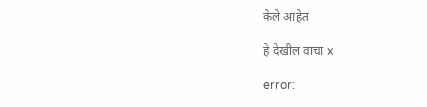केले आहेत

हे देखील वाचा x

error: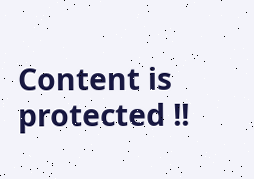Content is protected !!